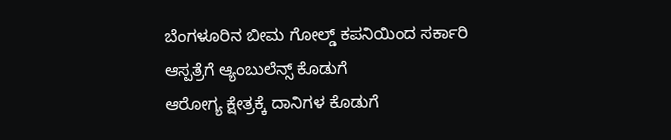ಬೆಂಗಳೂರಿನ ಬೀಮ ಗೋಲ್ಡ್ ಕಪನಿಯಿಂದ ಸರ್ಕಾರಿ ಆಸ್ಪತ್ರೆಗೆ ಆ್ಯಂಬುಲೆನ್ಸ್ ಕೊಡುಗೆ
ಆರೋಗ್ಯ ಕ್ಷೇತ್ರಕ್ಕೆ ದಾನಿಗಳ ಕೊಡುಗೆ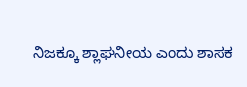ನಿಜಕ್ಕೂ ಶ್ಲಾಘನೀಯ ಎಂದು ಶಾಸಕ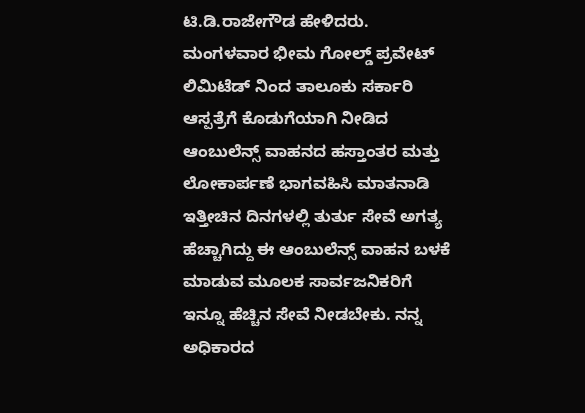ಟಿ.ಡಿ.ರಾಜೇಗೌಡ ಹೇಳಿದರು.
ಮಂಗಳವಾರ ಭೀಮ ಗೋಲ್ಡ್ ಪ್ರವೇಟ್ ಲಿಮಿಟೆಡ್ ನಿಂದ ತಾಲೂಕು ಸರ್ಕಾರಿ ಆಸ್ಪತ್ರೆಗೆ ಕೊಡುಗೆಯಾಗಿ ನೀಡಿದ ಆಂಬುಲೆನ್ಸ್ ವಾಹನದ ಹಸ್ತಾಂತರ ಮತ್ತು ಲೋಕಾರ್ಪಣೆ ಭಾಗವಹಿಸಿ ಮಾತನಾಡಿ ಇತ್ತೀಚಿನ ದಿನಗಳಲ್ಲಿ ತುರ್ತು ಸೇವೆ ಅಗತ್ಯ ಹೆಚ್ಚಾಗಿದ್ದು ಈ ಆಂಬುಲೆನ್ಸ್ ವಾಹನ ಬಳಕೆ ಮಾಡುವ ಮೂಲಕ ಸಾರ್ವಜನಿಕರಿಗೆ ಇನ್ನೂ ಹೆಚ್ಚಿನ ಸೇವೆ ನೀಡಬೇಕು. ನನ್ನ ಅಧಿಕಾರದ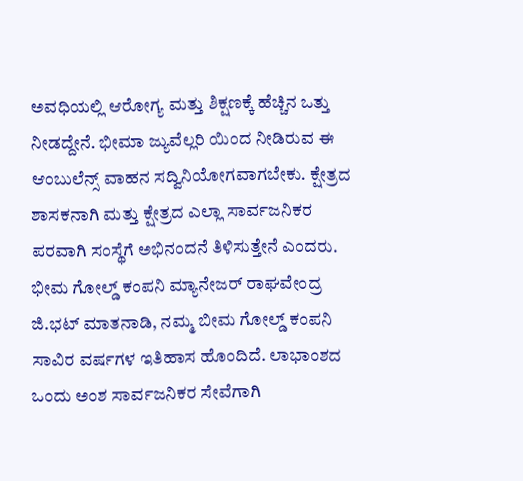ಅವಧಿಯಲ್ಲಿ ಆರೋಗ್ಯ ಮತ್ತು ಶಿಕ್ಷಣಕ್ಕೆ ಹೆಚ್ಚಿನ ಒತ್ತು ನೀಡದ್ದೇನೆ. ಭೀಮಾ ಜ್ಯುವೆಲ್ಲರಿ ಯಿಂದ ನೀಡಿರುವ ಈ ಆಂಬುಲೆನ್ಸ್ ವಾಹನ ಸದ್ವಿನಿಯೋಗವಾಗಬೇಕು. ಕ್ಷೇತ್ರದ ಶಾಸಕನಾಗಿ ಮತ್ತು ಕ್ಷೇತ್ರದ ಎಲ್ಲಾ ಸಾರ್ವಜನಿಕರ ಪರವಾಗಿ ಸಂಸ್ಥೆಗೆ ಅಭಿನಂದನೆ ತಿಳಿಸುತ್ತೇನೆ ಎಂದರು. ಭೀಮ ಗೋಲ್ಡ್ ಕಂಪನಿ ಮ್ಯಾನೇಜರ್ ರಾಘವೇಂದ್ರ ಜಿ.ಭಟ್ ಮಾತನಾಡಿ, ನಮ್ಮ ಬೀಮ ಗೋಲ್ಡ್ ಕಂಪನಿ ಸಾವಿರ ವರ್ಷಗಳ ಇತಿಹಾಸ ಹೊಂದಿದೆ. ಲಾಭಾಂಶದ ಒಂದು ಅಂಶ ಸಾರ್ವಜನಿಕರ ಸೇವೆಗಾಗಿ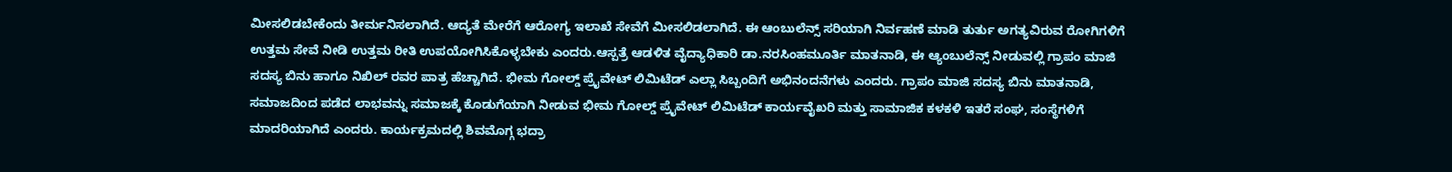ಮೀಸಲಿಡಬೇಕೆಂದು ತೀರ್ಮನಿಸಲಾಗಿದೆ. ಆದ್ಯತೆ ಮೇರೆಗೆ ಆರೋಗ್ಯ ಇಲಾಖೆ ಸೇವೆಗೆ ಮೀಸಲಿಡಲಾಗಿದೆ. ಈ ಆಂಬುಲೆನ್ಸ್ ಸರಿಯಾಗಿ ನಿರ್ವಹಣೆ ಮಾಡಿ ತುರ್ತು ಅಗತ್ಯವಿರುವ ರೋಗಿಗಳಿಗೆ ಉತ್ತಮ ಸೇವೆ ನೀಡಿ ಉತ್ತಮ ರೀತಿ ಉಪಯೋಗಿಸಿಕೊಳ್ಳಬೇಕು ಎಂದರು.ಆಸ್ಪತ್ರೆ ಆಡಳಿತ ವೈದ್ಯಾಧಿಕಾರಿ ಡಾ.ನರಸಿಂಹಮೂರ್ತಿ ಮಾತನಾಡಿ, ಈ ಆ್ಯಂಬುಲೆನ್ಸ್ ನೀಡುವಲ್ಲಿ ಗ್ರಾಪಂ ಮಾಜಿ ಸದಸ್ಯ ಬಿನು ಹಾಗೂ ನಿಖಿಲ್ ರವರ ಪಾತ್ರ ಹೆಚ್ಚಾಗಿದೆ. ಭೀಮ ಗೋಲ್ಡ್ ಪ್ರೈವೇಟ್ ಲಿಮಿಟೆಡ್ ಎಲ್ಲಾ ಸಿಬ್ಬಂದಿಗೆ ಅಭಿನಂದನೆಗಳು ಎಂದರು. ಗ್ರಾಪಂ ಮಾಜಿ ಸದಸ್ಯ ಬಿನು ಮಾತನಾಡಿ, ಸಮಾಜದಿಂದ ಪಡೆದ ಲಾಭವನ್ನು ಸಮಾಜಕ್ಕೆ ಕೊಡುಗೆಯಾಗಿ ನೀಡುವ ಭೀಮ ಗೋಲ್ಡ್ ಪ್ರೈವೇಟ್ ಲಿಮಿಟೆಡ್ ಕಾರ್ಯವೈಖರಿ ಮತ್ತು ಸಾಮಾಜಿಕ ಕಳಕಳಿ ಇತರೆ ಸಂಘ, ಸಂಸ್ಥೆಗಳಿಗೆ ಮಾದರಿಯಾಗಿದೆ ಎಂದರು. ಕಾರ್ಯಕ್ರಮದಲ್ಲಿ ಶಿವಮೊಗ್ಗ ಭದ್ರಾ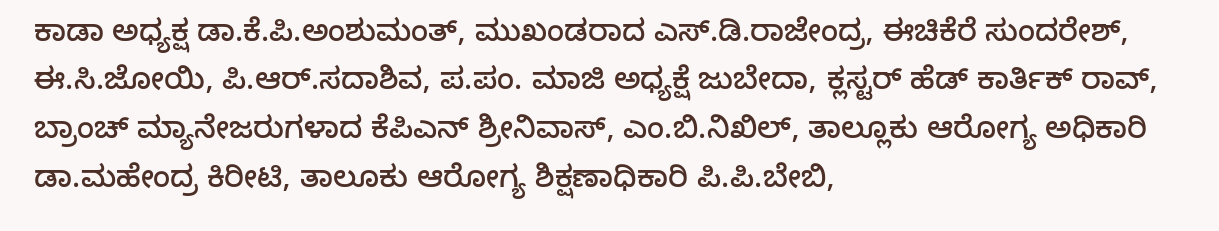ಕಾಡಾ ಅಧ್ಯಕ್ಷ ಡಾ.ಕೆ.ಪಿ.ಅಂಶುಮಂತ್, ಮುಖಂಡರಾದ ಎಸ್.ಡಿ.ರಾಜೇಂದ್ರ, ಈಚಿಕೆರೆ ಸುಂದರೇಶ್, ಈ.ಸಿ.ಜೋಯಿ, ಪಿ.ಆರ್.ಸದಾಶಿವ, ಪ.ಪಂ. ಮಾಜಿ ಅಧ್ಯಕ್ಷೆ ಜುಬೇದಾ, ಕ್ಲಸ್ಟರ್ ಹೆಡ್ ಕಾರ್ತಿಕ್ ರಾವ್, ಬ್ರಾಂಚ್ ಮ್ಯಾನೇಜರುಗಳಾದ ಕೆಪಿಎನ್ ಶ್ರೀನಿವಾಸ್, ಎಂ.ಬಿ.ನಿಖಿಲ್, ತಾಲ್ಲೂಕು ಆರೋಗ್ಯ ಅಧಿಕಾರಿ ಡಾ.ಮಹೇಂದ್ರ ಕಿರೀಟಿ, ತಾಲೂಕು ಆರೋಗ್ಯ ಶಿಕ್ಷಣಾಧಿಕಾರಿ ಪಿ.ಪಿ.ಬೇಬಿ,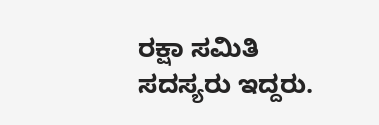ರಕ್ಷಾ ಸಮಿತಿ ಸದಸ್ಯರು ಇದ್ದರು.